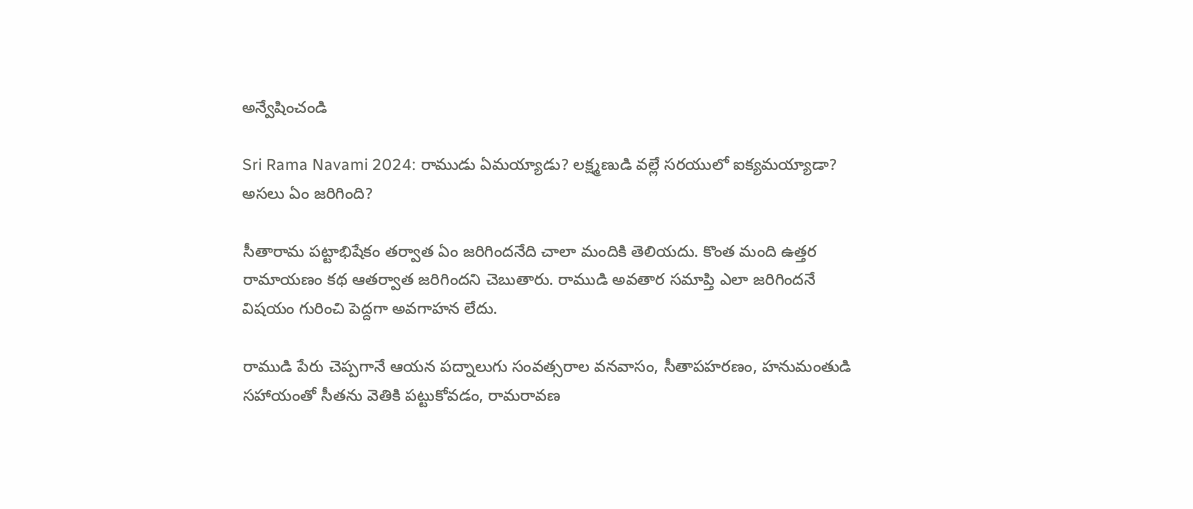అన్వేషించండి

Sri Rama Navami 2024: రాముడు ఏమయ్యాడు? లక్ష్మణుడి వల్లే సరయులో ఐక్యమయ్యాడా? అసలు ఏం జరిగింది?

సీతారామ పట్టాభిషేకం తర్వాత ఏం జరిగిందనేది చాలా మందికి తెలియదు. కొంత మంది ఉత్తర రామాయణం కథ ఆతర్వాత జరిగిందని చెబుతారు. రాముడి అవతార సమాప్తి ఎలా జరిగిందనే విషయం గురించి పెద్దగా అవగాహన లేదు.

రాముడి పేరు చెప్పగానే ఆయన పద్నాలుగు సంవత్సరాల వనవాసం, సీతాపహరణం, హనుమంతుడి సహాయంతో సీతను వెతికి పట్టుకోవడం, రామరావణ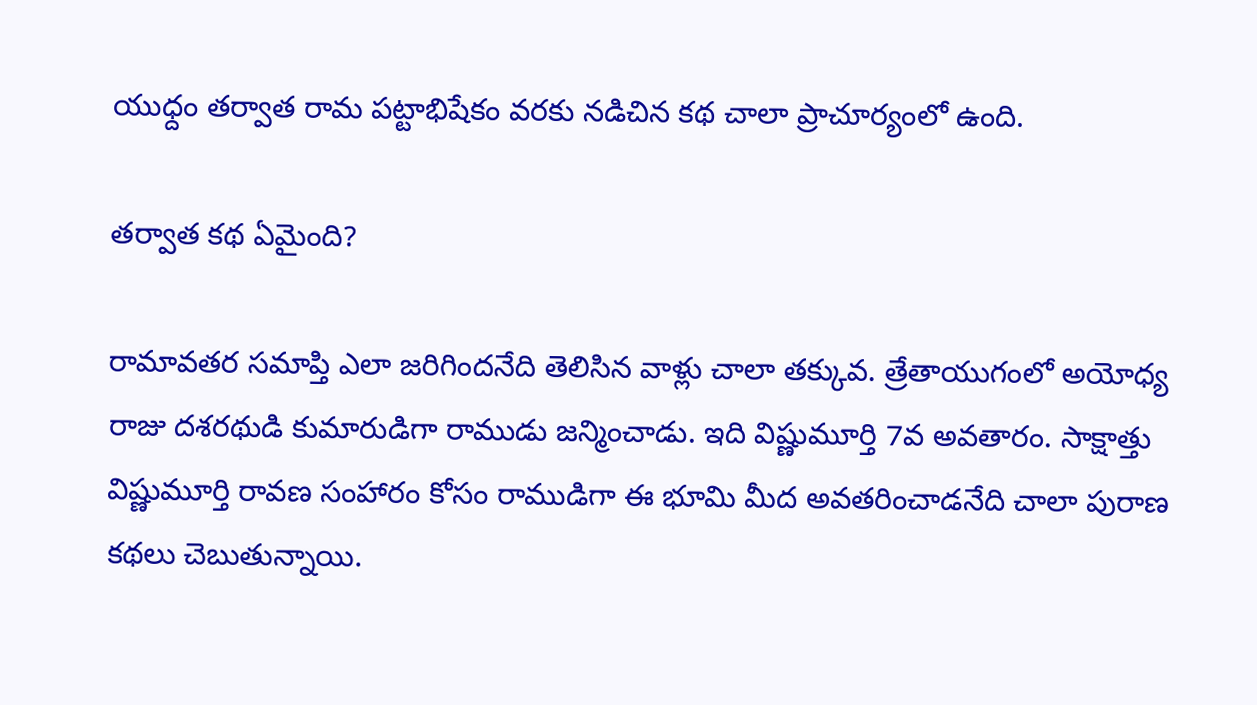యుధ్దం తర్వాత రామ పట్టాభిషేకం వరకు నడిచిన కథ చాలా ప్రాచూర్యంలో ఉంది.

తర్వాత కథ ఏమైంది?

రామావతర సమాప్తి ఎలా జరిగిందనేది తెలిసిన వాళ్లు చాలా తక్కువ. త్రేతాయుగంలో అయోధ్య రాజు దశరథుడి కుమారుడిగా రాముడు జన్మించాడు. ఇది విష్ణుమూర్తి 7వ అవతారం. సాక్షాత్తు విష్ణుమూర్తి రావణ సంహారం కోసం రాముడిగా ఈ భూమి మీద అవతరించాడనేది చాలా పురాణ కథలు చెబుతున్నాయి.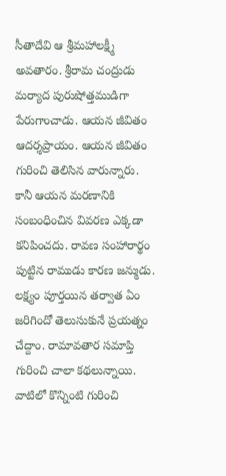సీతాదేవి ఆ శ్రీమహాలక్ష్మీ అవతారం. శ్రీరామ చంద్రుడు మర్యాద పురుషోత్తముడిగా పేరుగాంచాడు. ఆయన జీవితం ఆదర్శప్రాయం. ఆయన జీవితం గురించి తెలిసిన వారున్నారు. కానీ ఆయన మరణానికి సంబంధించిన వివరణ ఎక్కడా కనిపించదు. రావణ సంహారార్థం పుట్టిన రాముడు కారణ జన్ముడు. లక్ష్యం పూర్తయిన తర్వాత ఏం జరిగిందో తెలుసుకునే ప్రయత్నం చేద్దాం. రామావతార సమాప్తి గురించి చాలా కథలున్నాయి. వాటిలో కొన్నింటి గురించి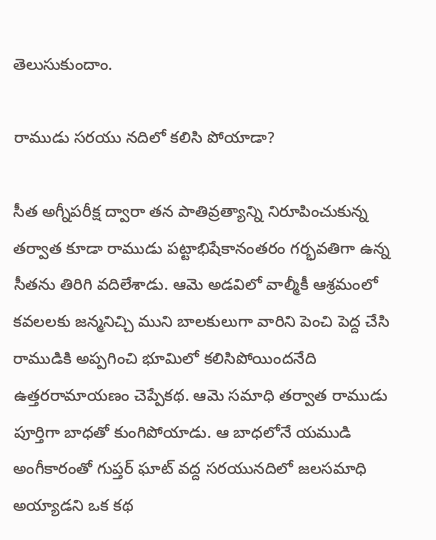తెలుసుకుందాం.

రాముడు సరయు నదిలో కలిసి పోయాడా?

సీత అగ్నీపరీక్ష ద్వారా తన పాతివ్రత్యాన్ని నిరూపించుకున్న తర్వాత కూడా రాముడు పట్టాభిషేకానంతరం గర్భవతిగా ఉన్న సీతను తిరిగి వదిలేశాడు. ఆమె అడవిలో వాల్మీకీ ఆశ్రమంలో కవలలకు జన్మనిచ్చి ముని బాలకులుగా వారిని పెంచి పెద్ద చేసి రాముడికి అప్పగించి భూమిలో కలిసిపోయిందనేది ఉత్తరరామాయణం చెప్పేకథ. ఆమె సమాధి తర్వాత రాముడు పూర్తిగా బాధతో కుంగిపోయాడు. ఆ బాధలోనే యముడి అంగీకారంతో గుప్తర్ ఘాట్ వద్ద సరయునదిలో జలసమాధి అయ్యాడని ఒక కథ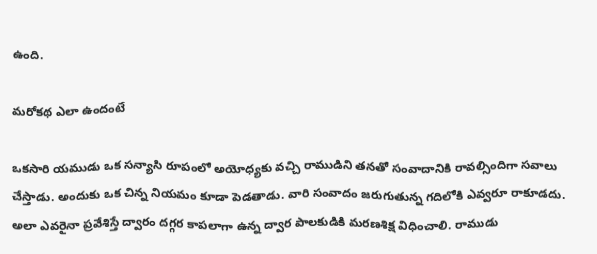ఉంది.

మరోకథ ఎలా ఉందంటే

ఒకసారి యముడు ఒక సన్యాసి రూపంలో అయోధ్యకు వచ్చి రాముడిని తనతో సంవాదానికి రావల్సిందిగా సవాలు చేస్తాడు. అందుకు ఒక చిన్న నియమం కూడా పెడతాడు. వారి సంవాదం జరుగుతున్న గదిలోకి ఎవ్వరూ రాకూడదు. అలా ఎవరైనా ప్రవేశిస్తే ద్వారం దగ్గర కాపలాగా ఉన్న ద్వార పాలకుడికి మరణశిక్ష విధించాలి. రాముడు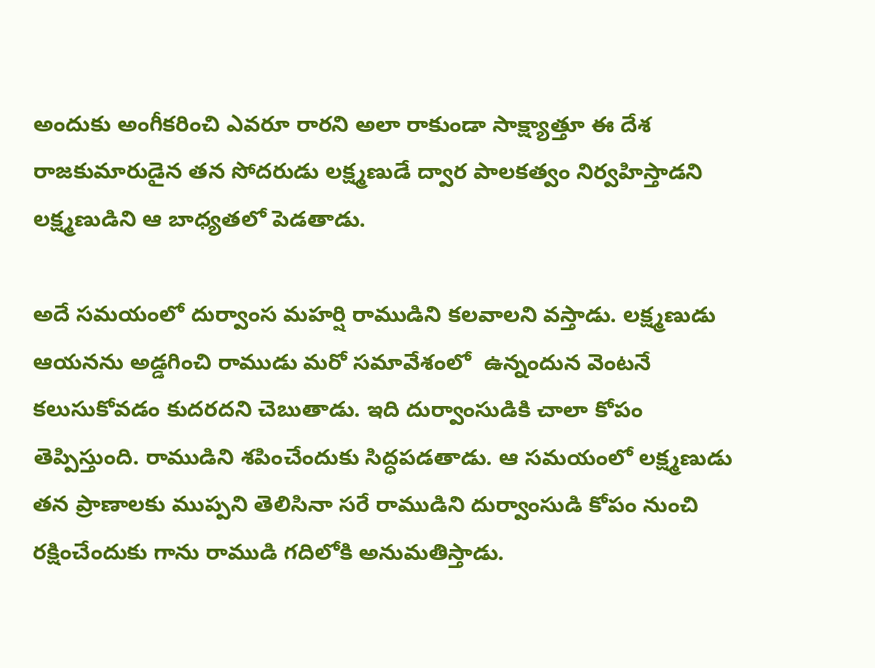అందుకు అంగీకరించి ఎవరూ రారని అలా రాకుండా సాక్ష్యాత్తూ ఈ దేశ రాజకుమారుడైన తన సోదరుడు లక్ష్మణుడే ద్వార పాలకత్వం నిర్వహిస్తాడని లక్ష్మణుడిని ఆ బాధ్యతలో పెడతాడు.

అదే సమయంలో దుర్వాంస మహర్షి రాముడిని కలవాలని వస్తాడు. లక్ష్మణుడు ఆయనను అడ్డగించి రాముడు మరో సమావేశంలో  ఉన్నందున వెంటనే కలుసుకోవడం కుదరదని చెబుతాడు. ఇది దుర్వాంసుడికి చాలా కోపం తెప్పిస్తుంది. రాముడిని శపించేందుకు సిద్ధపడతాడు. ఆ సమయంలో లక్ష్మణుడు తన ప్రాణాలకు ముప్పని తెలిసినా సరే రాముడిని దుర్వాంసుడి కోపం నుంచి రక్షించేందుకు గాను రాముడి గదిలోకి అనుమతిస్తాడు.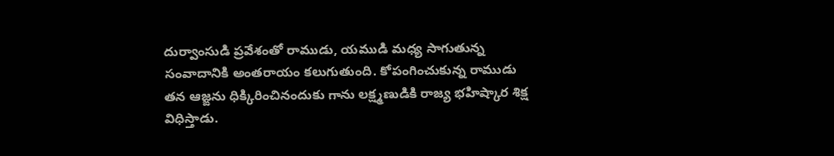దుర్వాంసుడి ప్రవేశంతో రాముడు, యముడి మధ్య సాగుతున్న సంవాదానికి అంతరాయం కలుగుతుంది. కోపంగించుకున్న రాముడు తన ఆజ్ఙను ధిక్కిరించినందుకు గాను లక్ష్మణుడికి రాజ్య భహిష్కార శిక్ష విధిస్తాడు.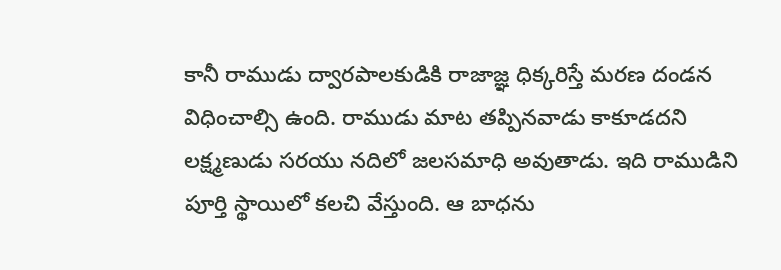కానీ రాముడు ద్వారపాలకుడికి రాజాజ్ఞ ధిక్కరిస్తే మరణ దండన విధించాల్సి ఉంది. రాముడు మాట తప్పినవాడు కాకూడదని లక్ష్మణుడు సరయు నదిలో జలసమాధి అవుతాడు. ఇది రాముడిని పూర్తి స్థాయిలో కలచి వేస్తుంది. ఆ బాధను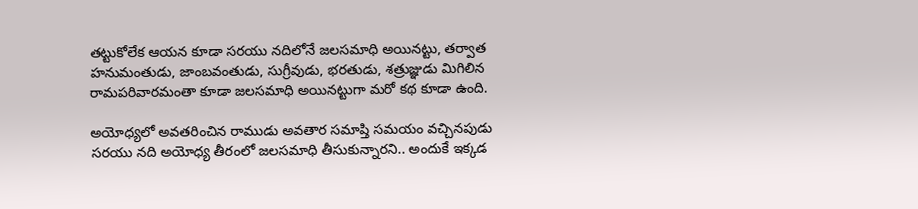తట్టుకోలేక ఆయన కూడా సరయు నదిలోనే జలసమాధి అయినట్టు, తర్వాత హనుమంతుడు, జాంబవంతుడు, సుగ్రీవుడు, భరతుడు, శత్రుజ్ఞుడు మిగిలిన రామపరివారమంతా కూడా జలసమాధి అయినట్టుగా మరో కథ కూడా ఉంది.

అయోధ్యలో అవతరించిన రాముడు అవతార సమాప్తి సమయం వచ్చినపుడు సరయు నది అయోధ్య తీరంలో జలసమాధి తీసుకున్నారని.. అందుకే ఇక్కడ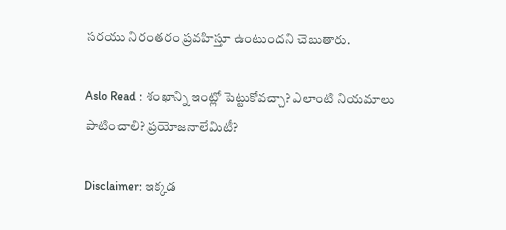సరయు నిరంతరం ప్రవహిస్తూ ఉంటుందని చెబుతారు.

Aslo Read : శంఖాన్ని ఇంట్లో పెట్టుకోవచ్చా? ఎలాంటి నియమాలు పాటించాలి? ప్రయోజనాలేమిటీ?

Disclaimer: ఇక్కడ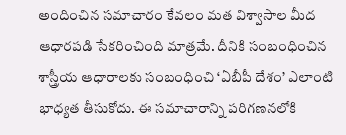అందించిన సమాచారం కేవలం మత విశ్వాసాల మీద ఆధారపడి సేకరించింది మాత్రమే. దీనికి సంబంధించిన శాస్త్రీయ ఆధారాలకు సంబంధించి ‘ఏబీపీ దేశం’ ఎలాంటి భాధ్యత తీసుకోదు. ఈ సమాచారాన్ని పరిగణనలోకి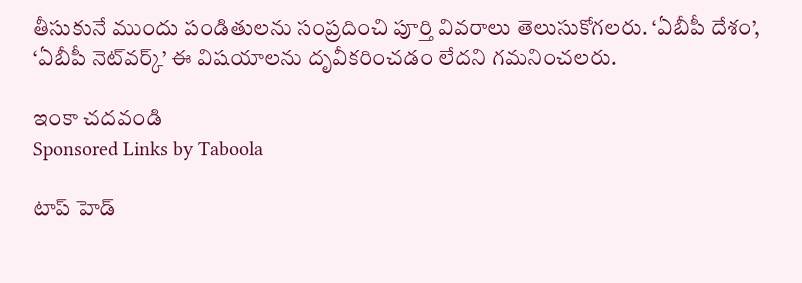తీసుకునే ముందు పండితులను సంప్రదించి పూర్తి వివరాలు తెలుసుకోగలరు. ‘ఏబీపీ దేశం’, ‘ఏబీపీ నెట్‌వర్క్’ ఈ విషయాలను దృవీకరించడం లేదని గమనించలరు.

ఇంకా చదవండి
Sponsored Links by Taboola

టాప్ హెడ్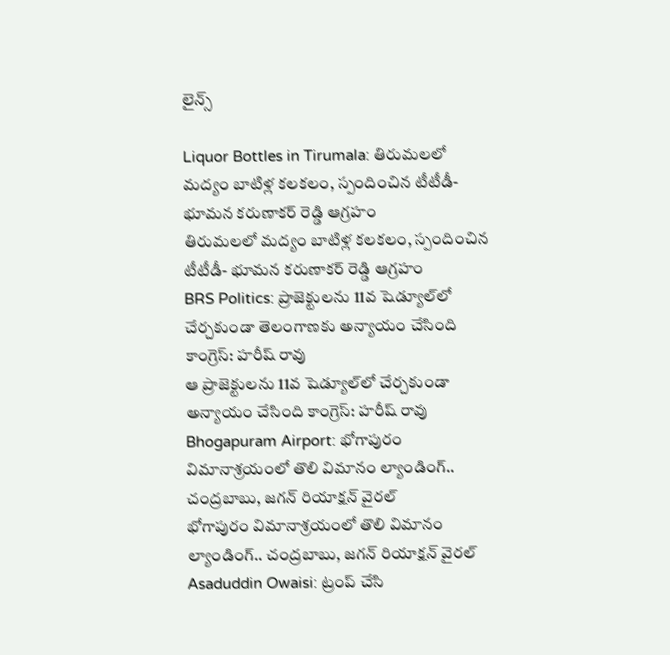లైన్స్

Liquor Bottles in Tirumala: తిరుమలలో మద్యం బాటిళ్ల కలకలం, స్పందించిన టీటీడీ- భూమన కరుణాకర్ రెడ్డి ఆగ్రహం
తిరుమలలో మద్యం బాటిళ్ల కలకలం, స్పందించిన టీటీడీ- భూమన కరుణాకర్ రెడ్డి ఆగ్రహం
BRS Politics: ప్రాజెక్టులను 11వ షెడ్యూల్‌లో చేర్చకుండా తెలంగాణకు అన్యాయం చేసింది కాంగ్రెస్: హరీష్ రావు
ఆ ప్రాజెక్టులను 11వ షెడ్యూల్‌లో చేర్చకుండా అన్యాయం చేసింది కాంగ్రెస్: హరీష్ రావు
Bhogapuram Airport: భోగాపురం విమానాశ్రయంలో తొలి విమానం ల్యాండింగ్.. చంద్రబాబు, జగన్ రియాక్షన్ వైరల్
భోగాపురం విమానాశ్రయంలో తొలి విమానం ల్యాండింగ్.. చంద్రబాబు, జగన్ రియాక్షన్ వైరల్
Asaduddin Owaisi: ట్రంప్ చేసి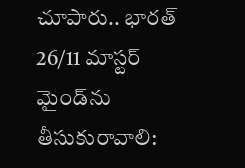చూపారు.. భారత్ 26/11 మాస్టర్ మైండ్‌ను తీసుకురావాలి: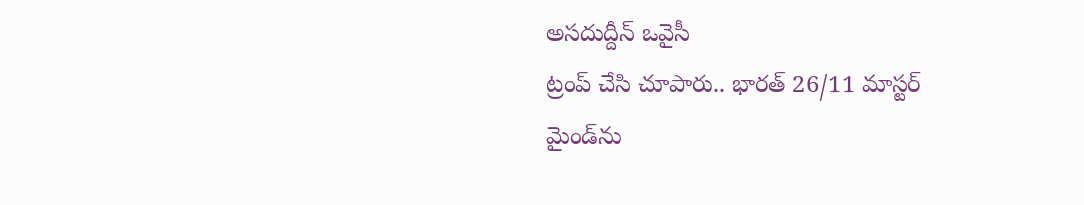అసదుద్దీన్ ఒవైసీ
ట్రంప్ చేసి చూపారు.. భారత్ 26/11 మాస్టర్ మైండ్‌ను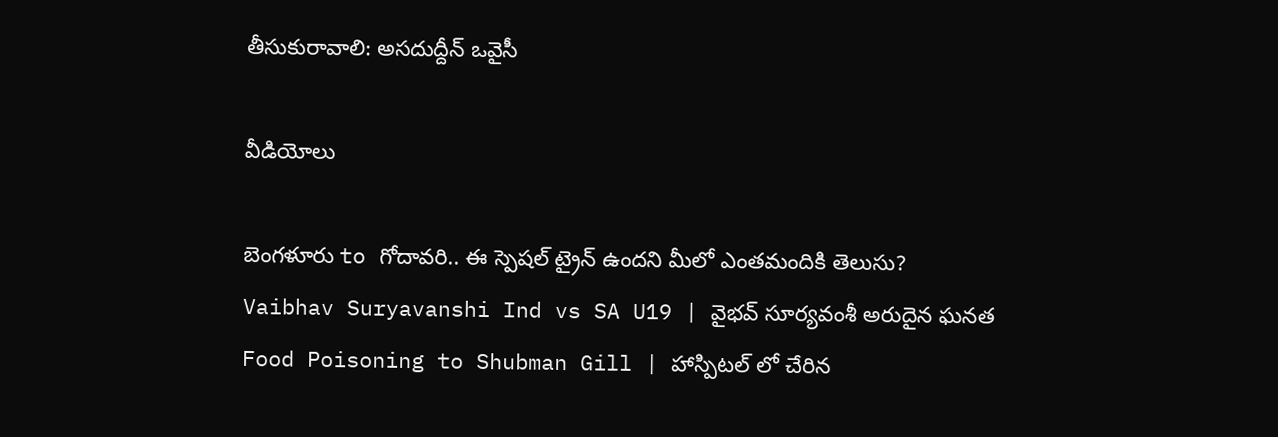తీసుకురావాలి: అసదుద్దీన్ ఒవైసీ

వీడియోలు

బెంగళూరు to గోదావరి.. ఈ స్పెషల్ ట్రైన్ ఉందని మీలో ఎంతమందికి తెలుసు?
Vaibhav Suryavanshi Ind vs SA U19 | వైభవ్ సూర్యవంశీ అరుదైన ఘనత
Food Poisoning to Shubman Gill | హాస్పిటల్ లో చేరిన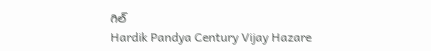గిల్
Hardik Pandya Century Vijay Hazare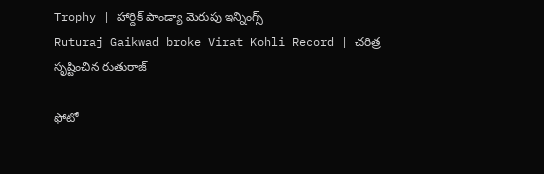Trophy | హార్దిక్ పాండ్యా మెరుపు ఇన్నింగ్స్
Ruturaj Gaikwad broke Virat Kohli Record | చరిత్ర సృష్టించిన రుతురాజ్

ఫోటో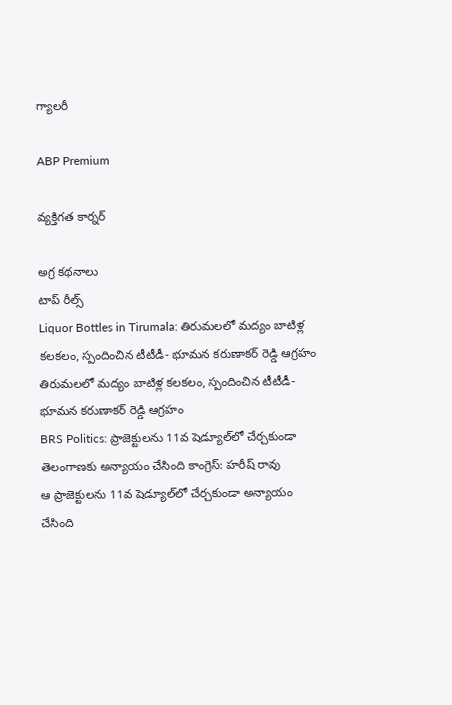గ్యాలరీ

ABP Premium

వ్యక్తిగత కార్నర్

అగ్ర కథనాలు
టాప్ రీల్స్
Liquor Bottles in Tirumala: తిరుమలలో మద్యం బాటిళ్ల కలకలం, స్పందించిన టీటీడీ- భూమన కరుణాకర్ రెడ్డి ఆగ్రహం
తిరుమలలో మద్యం బాటిళ్ల కలకలం, స్పందించిన టీటీడీ- భూమన కరుణాకర్ రెడ్డి ఆగ్రహం
BRS Politics: ప్రాజెక్టులను 11వ షెడ్యూల్‌లో చేర్చకుండా తెలంగాణకు అన్యాయం చేసింది కాంగ్రెస్: హరీష్ రావు
ఆ ప్రాజెక్టులను 11వ షెడ్యూల్‌లో చేర్చకుండా అన్యాయం చేసింది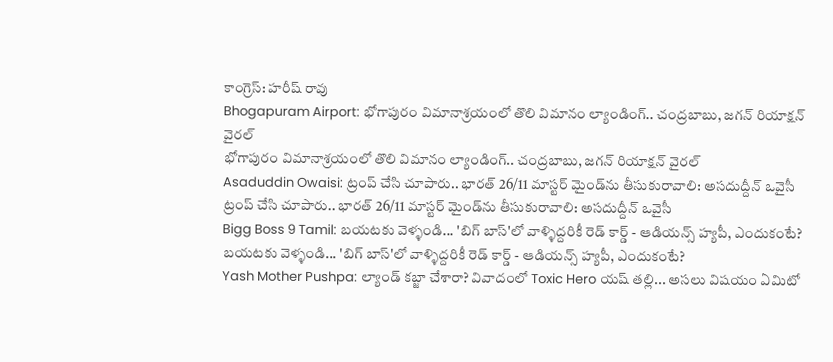కాంగ్రెస్: హరీష్ రావు
Bhogapuram Airport: భోగాపురం విమానాశ్రయంలో తొలి విమానం ల్యాండింగ్.. చంద్రబాబు, జగన్ రియాక్షన్ వైరల్
భోగాపురం విమానాశ్రయంలో తొలి విమానం ల్యాండింగ్.. చంద్రబాబు, జగన్ రియాక్షన్ వైరల్
Asaduddin Owaisi: ట్రంప్ చేసి చూపారు.. భారత్ 26/11 మాస్టర్ మైండ్‌ను తీసుకురావాలి: అసదుద్దీన్ ఒవైసీ
ట్రంప్ చేసి చూపారు.. భారత్ 26/11 మాస్టర్ మైండ్‌ను తీసుకురావాలి: అసదుద్దీన్ ఒవైసీ
Bigg Boss 9 Tamil: బయటకు వెళ్ళండి... 'బిగ్ బాస్'లో వాళ్ళిద్దరికీ రెడ్ కార్డ్ - ఆడియన్స్‌ హ్యపీ, ఎందుకంటే?
బయటకు వెళ్ళండి... 'బిగ్ బాస్'లో వాళ్ళిద్దరికీ రెడ్ కార్డ్ - ఆడియన్స్‌ హ్యపీ, ఎందుకంటే?
Yash Mother Pushpa: ల్యాండ్ కబ్జా చేశారా? వివాదంలో Toxic Hero యష్ తల్లి... అసలు విషయం ఏమిటో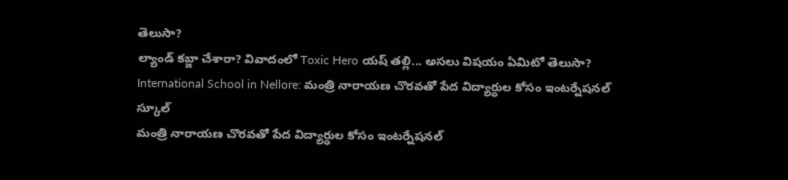తెలుసా?
ల్యాండ్ కబ్జా చేశారా? వివాదంలో Toxic Hero యష్ తల్లి... అసలు విషయం ఏమిటో తెలుసా?
International School in Nellore: మంత్రి నారాయణ చొరవతో పేద విద్యార్ధుల కోసం ఇంటర్నేషనల్ స్కూల్
మంత్రి నారాయణ చొరవతో పేద విద్యార్ధుల కోసం ఇంటర్నేషనల్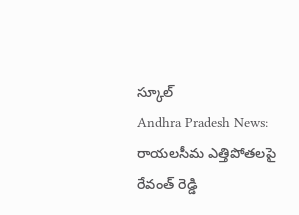స్కూల్
Andhra Pradesh News: రాయలసీమ ఎత్తిపోతలపై రేవంత్ రెడ్డి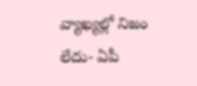వ్యాఖ్యల్లో నిజం లేదు- ఏపీ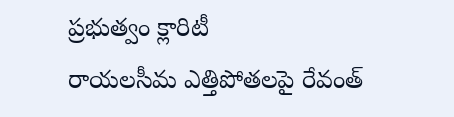ప్రభుత్వం క్లారిటీ
రాయలసీమ ఎత్తిపోతలపై రేవంత్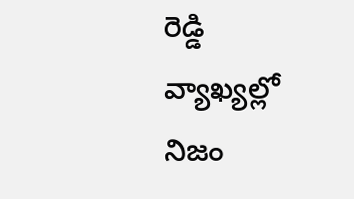రెడ్డి వ్యాఖ్యల్లో నిజం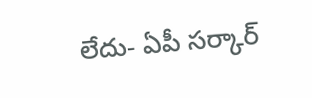లేదు- ఏపీ సర్కార్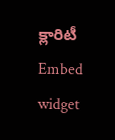క్లారిటీ
Embed widget